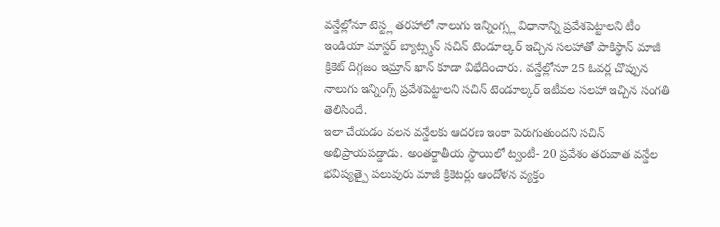వన్డేల్లోనూ టెస్ట్ల తరహాలో నాలుగు ఇన్నింగ్స్ల విధానాన్ని ప్రవేశపెట్టాలని టీం ఇండియా మాస్టర్ బ్యాట్స్మన్ సచిన్ టెండూల్కర్ ఇచ్చిన సలహాతో పాకిస్థాన్ మాజీ క్రికెట్ దిగ్గజం ఇమ్రాన్ ఖాన్ కూడా విభేదించారు. వన్డేల్లోనూ 25 ఓవర్ల చొప్పున నాలుగు ఇన్నింగ్స్ ప్రవేశపెట్టాలని సచిన్ టెండూల్కర్ ఇటీవల సలహా ఇచ్చిన సంగతి తెలిసిందే.
ఇలా చేయడం వలన వన్డేలకు ఆదరణ ఇంకా పెరుగుతుందని సచిన్ అభిప్రాయపడ్డాడు. అంతర్జాతీయ స్థాయిలో ట్వంటీ- 20 ప్రవేశం తరువాత వన్డేల భవిష్యత్పై పలువురు మాజీ క్రికెటర్లు ఆందోళన వ్యక్తం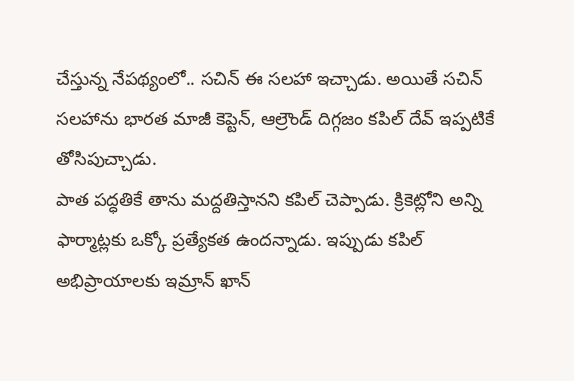చేస్తున్న నేపథ్యంలో.. సచిన్ ఈ సలహా ఇచ్చాడు. అయితే సచిన్ సలహాను భారత మాజీ కెప్టెన్, ఆల్రౌండ్ దిగ్గజం కపిల్ దేవ్ ఇప్పటికే తోసిపుచ్చాడు.
పాత పద్ధతికే తాను మద్దతిస్తానని కపిల్ చెప్పాడు. క్రికెట్లోని అన్ని ఫార్మాట్లకు ఒక్కో ప్రత్యేకత ఉందన్నాడు. ఇప్పుడు కపిల్ అభిప్రాయాలకు ఇమ్రాన్ ఖాన్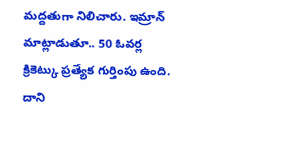మద్దతుగా నిలిచారు. ఇమ్రాన్ మాట్లాడుతూ.. 50 ఓవర్ల క్రికెట్కు ప్రత్యేక గుర్తింపు ఉంది. దాని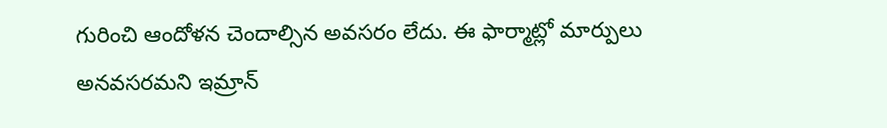గురించి ఆందోళన చెందాల్సిన అవసరం లేదు. ఈ ఫార్మాట్లో మార్పులు అనవసరమని ఇమ్రాన్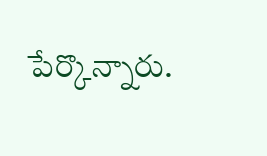పేర్కొన్నారు.